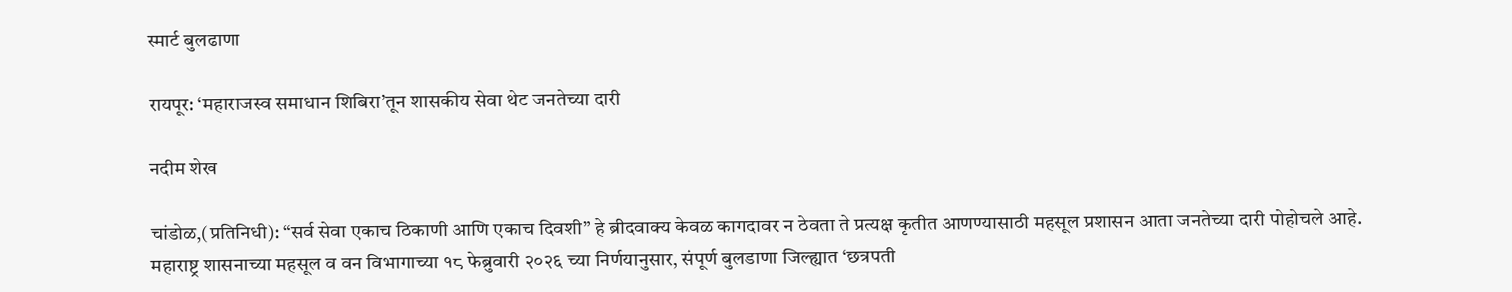स्मार्ट बुलढाणा

रायपूर: ‘महाराजस्व समाधान शिबिरा’तून शासकीय सेवा थेट जनतेच्या दारी

नदीम शेख

चांडोळ,(प्रतिनिधी): “सर्व सेवा एकाच ठिकाणी आणि एकाच दिवशी” हे ब्रीदवाक्य केवळ कागदावर न ठेवता ते प्रत्यक्ष कृतीत आणण्यासाठी महसूल प्रशासन आता जनतेच्या दारी पोहोचले आहे. महाराष्ट्र शासनाच्या महसूल व वन विभागाच्या १८ फेब्रुवारी २०२६ च्या निर्णयानुसार, संपूर्ण बुलडाणा जिल्ह्यात ‘छत्रपती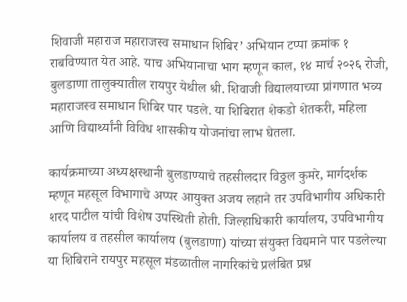शिवाजी महाराज महाराजस्व समाधान शिबिर’ अभियान टप्पा क्रमांक १ राबविण्यात येत आहे. याच अभियानाचा भाग म्हणून काल, १४ मार्च २०२६ रोजी, बुलडाणा तालुक्यातील रायपुर येथील श्री. शिवाजी विद्यालयाच्या प्रांगणात भव्य महाराजस्व समाधान शिबिर पार पडले. या शिबिरात शेकडो शेतकरी, महिला आणि विद्यार्थ्यांनी विविध शासकीय योजनांचा लाभ घेतला.

कार्यक्रमाच्या अध्यक्षस्थानी बुलडाण्याचे तहसीलदार विठ्ठल कुमरे, मार्गदर्शक म्हणून महसूल विभागाचे अप्पर आयुक्त अजय लहाने तर उपविभागीय अधिकारी शरद पाटील यांची विशेष उपस्थिती होती. जिल्हाधिकारी कार्यालय, उपविभागीय कार्यालय व तहसील कार्यालय (बुलडाणा) यांच्या संयुक्त विद्यमाने पार पडलेल्या या शिबिराने रायपुर महसूल मंडळातील नागरिकांचे प्रलंबित प्रश्न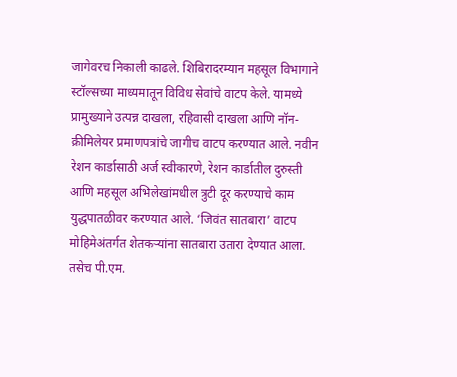जागेवरच निकाली काढले. शिबिरादरम्यान महसूल विभागाने स्टॉल्सच्या माध्यमातून विविध सेवांचे वाटप केले. यामध्ये प्रामुख्याने उत्पन्न दाखला, रहिवासी दाखला आणि नॉन-क्रीमिलेयर प्रमाणपत्रांचे जागीच वाटप करण्यात आले. नवीन रेशन कार्डासाठी अर्ज स्वीकारणे, रेशन कार्डातील दुरुस्ती आणि महसूल अभिलेखांमधील त्रुटी दूर करण्याचे काम युद्धपातळीवर करण्यात आले. ‘जिवंत सातबारा’ वाटप मोहिमेअंतर्गत शेतकऱ्यांना सातबारा उतारा देण्यात आला. तसेच पी.एम.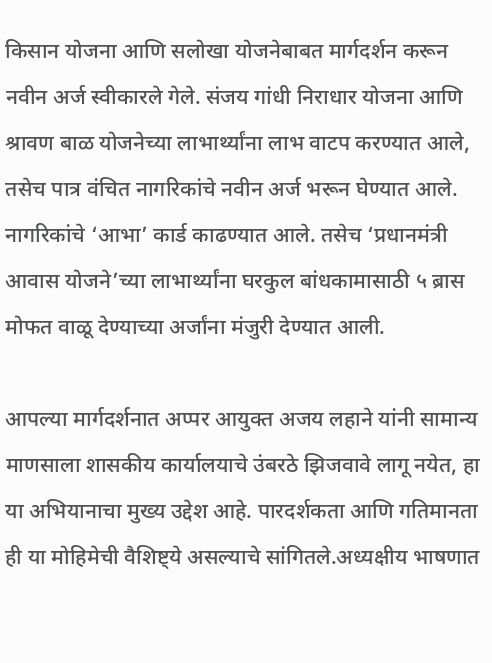किसान योजना आणि सलोखा योजनेबाबत मार्गदर्शन करून नवीन अर्ज स्वीकारले गेले. संजय गांधी निराधार योजना आणि श्रावण बाळ योजनेच्या लाभार्थ्यांना लाभ वाटप करण्यात आले, तसेच पात्र वंचित नागरिकांचे नवीन अर्ज भरून घेण्यात आले. नागरिकांचे ‘आभा’ कार्ड काढण्यात आले. तसेच ‘प्रधानमंत्री आवास योजने’च्या लाभार्थ्यांना घरकुल बांधकामासाठी ५ ब्रास मोफत वाळू देण्याच्या अर्जांना मंजुरी देण्यात आली.

आपल्या मार्गदर्शनात अप्पर आयुक्त अजय लहाने यांनी सामान्य माणसाला शासकीय कार्यालयाचे उंबरठे झिजवावे लागू नयेत, हा या अभियानाचा मुख्य उद्देश आहे. पारदर्शकता आणि गतिमानता ही या मोहिमेची वैशिष्ट्ये असल्याचे सांगितले.अध्यक्षीय भाषणात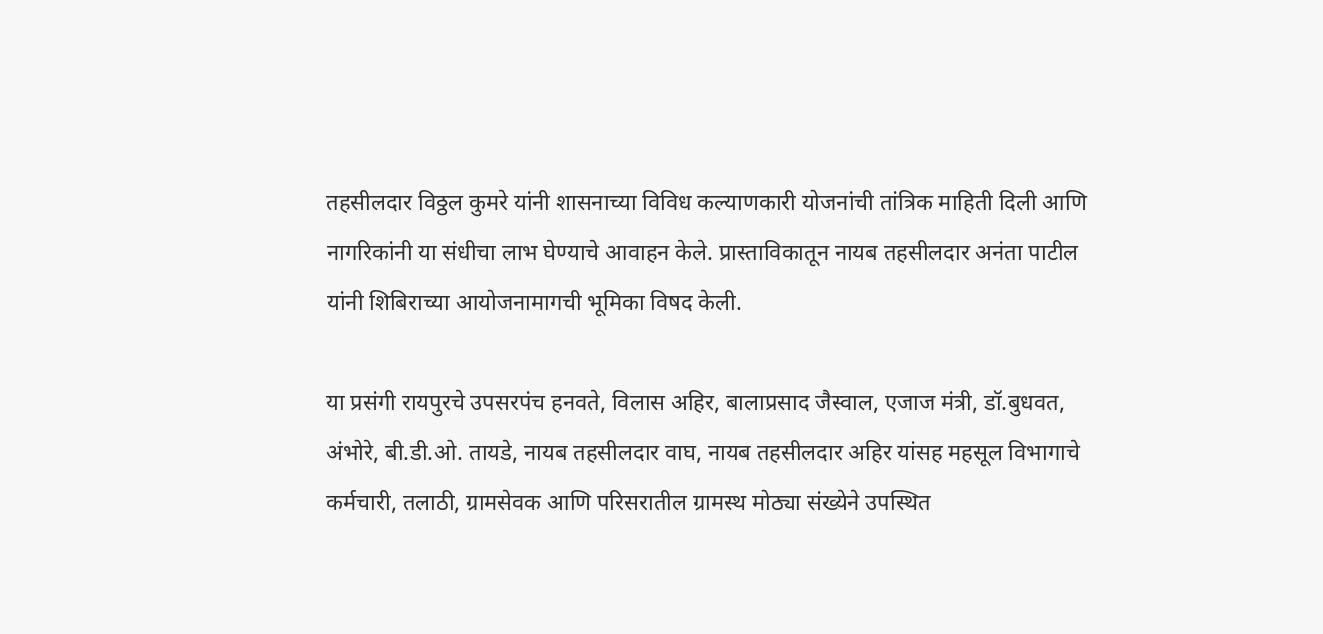तहसीलदार विठ्ठल कुमरे यांनी शासनाच्या विविध कल्याणकारी योजनांची तांत्रिक माहिती दिली आणि नागरिकांनी या संधीचा लाभ घेण्याचे आवाहन केले. प्रास्ताविकातून नायब तहसीलदार अनंता पाटील यांनी शिबिराच्या आयोजनामागची भूमिका विषद केली.

या प्रसंगी रायपुरचे उपसरपंच हनवते, विलास अहिर, बालाप्रसाद जैस्वाल, एजाज मंत्री, डॉ.बुधवत, अंभोरे, बी.डी.ओ. तायडे, नायब तहसीलदार वाघ, नायब तहसीलदार अहिर यांसह महसूल विभागाचे कर्मचारी, तलाठी, ग्रामसेवक आणि परिसरातील ग्रामस्थ मोठ्या संख्येने उपस्थित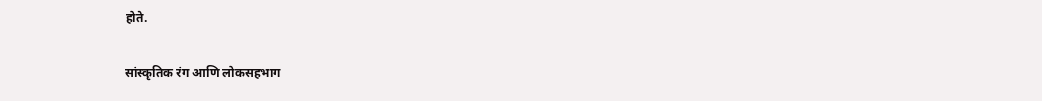होते.

सांस्कृतिक रंग आणि लोकसहभाग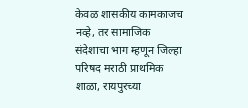केवळ शासकीय कामकाजच नव्हे, तर सामाजिक संदेशाचा भाग म्हणून जिल्हा परिषद मराठी प्राथमिक शाळा, रायपुरच्या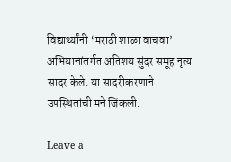विद्यार्थ्यांनी ‘मराठी शाळा वाचवा’ अभियानांतर्गत अतिशय सुंदर समूह नृत्य सादर केले. या सादरीकरणाने उपस्थितांची मने जिंकली.

Leave a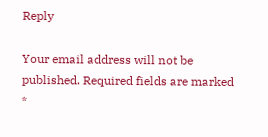Reply

Your email address will not be published. Required fields are marked *